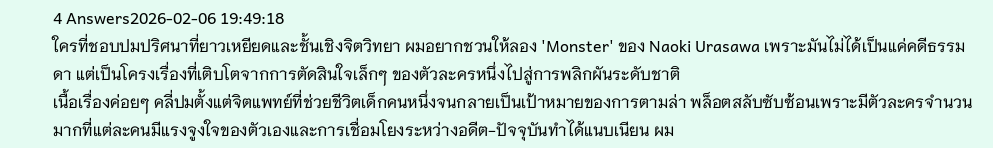4 Answers2026-02-06 19:49:18
ใครที่ชอบปมปริศนาที่ยาวเหยียดและชั้นเชิงจิตวิทยา ผมอยากชวนให้ลอง 'Monster' ของ Naoki Urasawa เพราะมันไม่ได้เป็นแค่คดีธรรมดา แต่เป็นโครงเรื่องที่เติบโตจากการตัดสินใจเล็กๆ ของตัวละครหนึ่งไปสู่การพลิกผันระดับชาติ
เนื้อเรื่องค่อยๆ คลี่ปมตั้งแต่จิตแพทย์ที่ช่วยชีวิตเด็กคนหนึ่งจนกลายเป็นเป้าหมายของการตามล่า พล็อตสลับซับซ้อนเพราะมีตัวละครจำนวนมากที่แต่ละคนมีแรงจูงใจของตัวเองและการเชื่อมโยงระหว่างอดีต-ปัจจุบันทำได้แนบเนียน ผม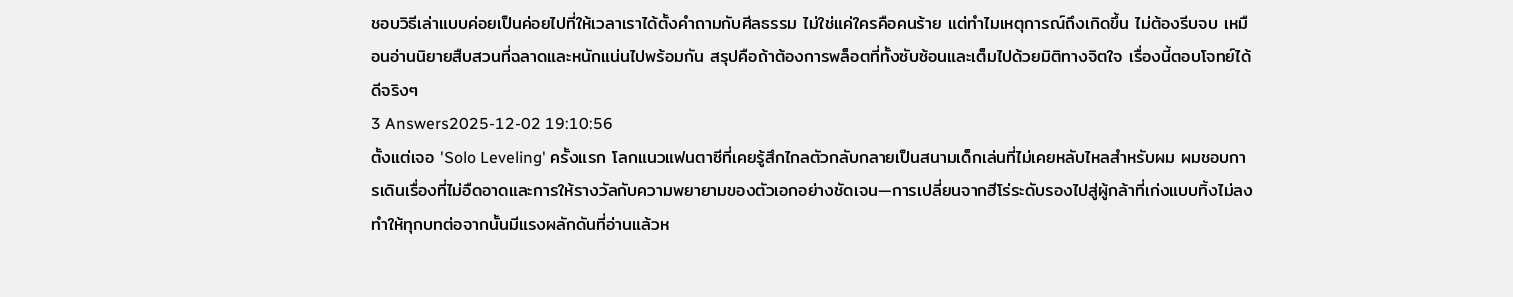ชอบวิธีเล่าแบบค่อยเป็นค่อยไปที่ให้เวลาเราได้ตั้งคำถามกับศีลธรรม ไม่ใช่แค่ใครคือคนร้าย แต่ทำไมเหตุการณ์ถึงเกิดขึ้น ไม่ต้องรีบจบ เหมือนอ่านนิยายสืบสวนที่ฉลาดและหนักแน่นไปพร้อมกัน สรุปคือถ้าต้องการพล็อตที่ทั้งซับซ้อนและเต็มไปด้วยมิติทางจิตใจ เรื่องนี้ตอบโจทย์ได้ดีจริงๆ
3 Answers2025-12-02 19:10:56
ตั้งแต่เจอ 'Solo Leveling' ครั้งแรก โลกแนวแฟนตาซีที่เคยรู้สึกไกลตัวกลับกลายเป็นสนามเด็กเล่นที่ไม่เคยหลับไหลสำหรับผม ผมชอบการเดินเรื่องที่ไม่อืดอาดและการให้รางวัลกับความพยายามของตัวเอกอย่างชัดเจน—การเปลี่ยนจากฮีโร่ระดับรองไปสู่ผู้กล้าที่เก่งแบบทิ้งไม่ลง ทำให้ทุกบทต่อจากนั้นมีแรงผลักดันที่อ่านแล้วห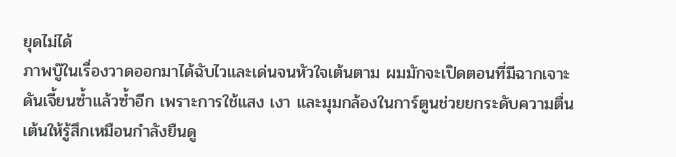ยุดไม่ได้
ภาพบู๊ในเรื่องวาดออกมาได้ฉับไวและเด่นจนหัวใจเต้นตาม ผมมักจะเปิดตอนที่มีฉากเจาะดันเจี้ยนซ้ำแล้วซ้ำอีก เพราะการใช้แสง เงา และมุมกล้องในการ์ตูนช่วยยกระดับความตื่นเต้นให้รู้สึกเหมือนกำลังยืนดู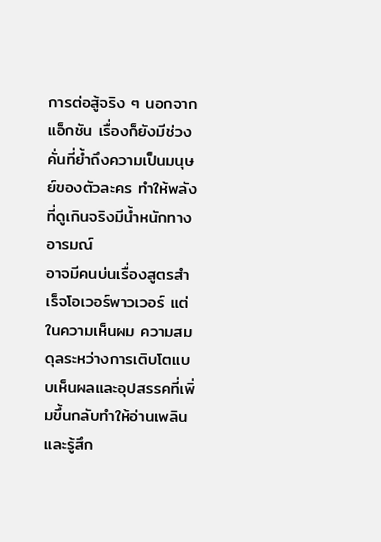การต่อสู้จริง ๆ นอกจากแอ็กชัน เรื่องก็ยังมีช่วงคั่นที่ย้ำถึงความเป็นมนุษย์ของตัวละคร ทำให้พลังที่ดูเกินจริงมีน้ำหนักทางอารมณ์
อาจมีคนบ่นเรื่องสูตรสำเร็จโอเวอร์พาวเวอร์ แต่ในความเห็นผม ความสมดุลระหว่างการเติบโตแบบเห็นผลและอุปสรรคที่เพิ่มขึ้นกลับทำให้อ่านเพลินและรู้สึก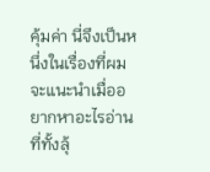คุ้มค่า นี่จึงเป็นหนึ่งในเรื่องที่ผมจะแนะนำเมื่ออยากหาอะไรอ่านที่ทั้งลุ้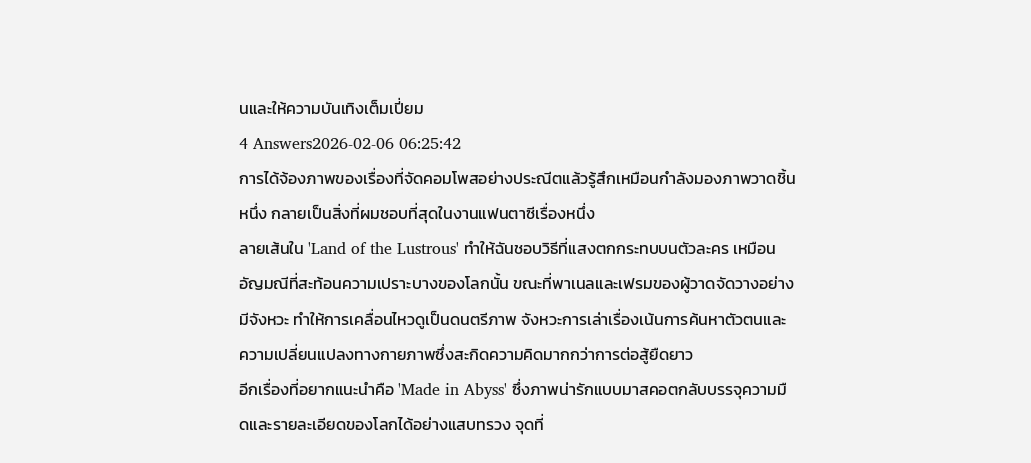นและให้ความบันเทิงเต็มเปี่ยม
4 Answers2026-02-06 06:25:42
การได้จ้องภาพของเรื่องที่จัดคอมโพสอย่างประณีตแล้วรู้สึกเหมือนกำลังมองภาพวาดชิ้นหนึ่ง กลายเป็นสิ่งที่ผมชอบที่สุดในงานแฟนตาซีเรื่องหนึ่ง
ลายเส้นใน 'Land of the Lustrous' ทำให้ฉันชอบวิธีที่แสงตกกระทบบนตัวละคร เหมือนอัญมณีที่สะท้อนความเปราะบางของโลกนั้น ขณะที่พาเนลและเฟรมของผู้วาดจัดวางอย่างมีจังหวะ ทำให้การเคลื่อนไหวดูเป็นดนตรีภาพ จังหวะการเล่าเรื่องเน้นการค้นหาตัวตนและความเปลี่ยนแปลงทางกายภาพซึ่งสะกิดความคิดมากกว่าการต่อสู้ยืดยาว
อีกเรื่องที่อยากแนะนำคือ 'Made in Abyss' ซึ่งภาพน่ารักแบบมาสคอตกลับบรรจุความมืดและรายละเอียดของโลกได้อย่างแสบทรวง จุดที่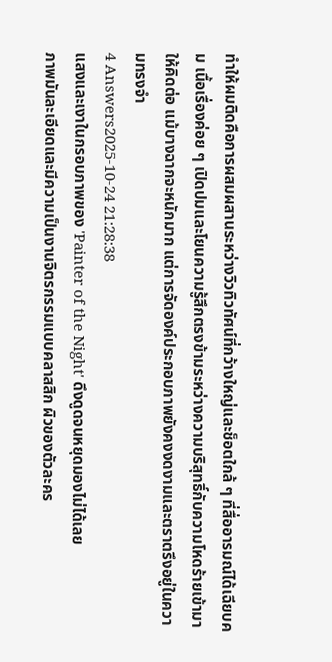ทำให้ผมติดคือการผสมผสานระหว่างวิวทิวทัศน์ที่กว้างใหญ่และช็อตใกล้ ๆ ที่สื่ออารมณ์ได้เฉียบคม เนื้อเรื่องค่อย ๆ เปิดปมและโยนความรู้สึกตรงข้ามระหว่างความบริสุทธิ์กับความโหดร้ายเข้ามาให้คิดต่อ แม้บางฉากจะหนักมาก แต่การจัดองค์ประกอบภาพยังคงงดงามและตราตรึงอยู่ในความทรงจำ
4 Answers2025-10-24 21:28:38
แสงและเงาในกรอบภาพของ 'Painter of the Night' ดึงดูดจนหยุดมองไม่ได้เลย
ภาพมันละเอียดและมีความเป็นงานจิตรกรรมแบบคลาสสิก ผิวของตัวละคร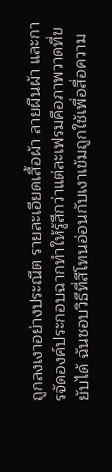ถูกลงเงาอย่างประณีต รายละเอียดเสื้อผ้า ลายผืนผ้า และการจัดองค์ประกอบฉากทำให้รู้สึกว่าแต่ละเฟรมคือภาพวาดที่ขยับได้ ฉันชอบวิธีที่สีโทนอ่อนกับเงาเข้มถูกใช้เพื่อสื่อความ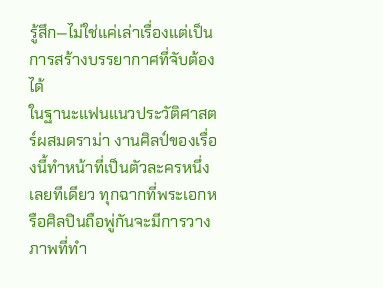รู้สึก—ไม่ใช่แค่เล่าเรื่องแต่เป็นการสร้างบรรยากาศที่จับต้องได้
ในฐานะแฟนแนวประวัติศาสตร์ผสมดราม่า งานศิลป์ของเรื่องนี้ทำหน้าที่เป็นตัวละครหนึ่งเลยทีเดียว ทุกฉากที่พระเอกหรือศิลปินถือพู่กันจะมีการวางภาพที่ทำ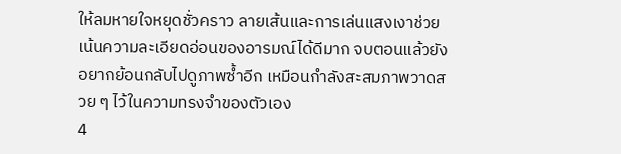ให้ลมหายใจหยุดชั่วคราว ลายเส้นและการเล่นแสงเงาช่วยเน้นความละเอียดอ่อนของอารมณ์ได้ดีมาก จบตอนแล้วยังอยากย้อนกลับไปดูภาพซ้ำอีก เหมือนกำลังสะสมภาพวาดสวย ๆ ไว้ในความทรงจำของตัวเอง
4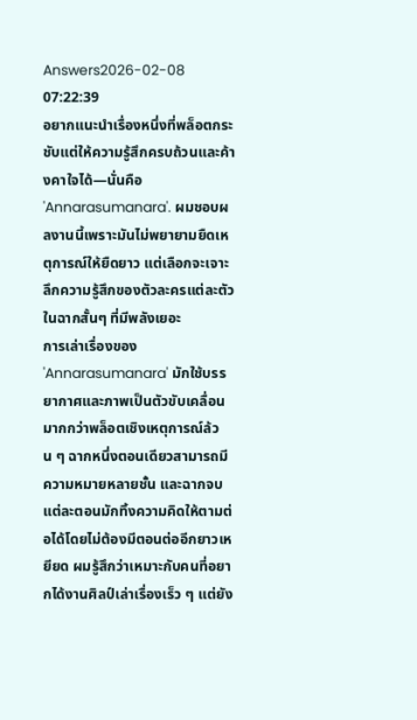Answers2026-02-08 07:22:39
อยากแนะนำเรื่องหนึ่งที่พล็อตกระชับแต่ให้ความรู้สึกครบถ้วนและค้างคาใจได้—นั่นคือ 'Annarasumanara'. ผมชอบผลงานนี้เพราะมันไม่พยายามยืดเหตุการณ์ให้ยืดยาว แต่เลือกจะเจาะลึกความรู้สึกของตัวละครแต่ละตัวในฉากสั้นๆ ที่มีพลังเยอะ
การเล่าเรื่องของ 'Annarasumanara' มักใช้บรรยากาศและภาพเป็นตัวขับเคลื่อนมากกว่าพล็อตเชิงเหตุการณ์ล้วน ๆ ฉากหนึ่งตอนเดียวสามารถมีความหมายหลายชั้น และฉากจบแต่ละตอนมักทิ้งความคิดให้ตามต่อได้โดยไม่ต้องมีตอนต่ออีกยาวเหยียด ผมรู้สึกว่าเหมาะกับคนที่อยากได้งานศิลป์เล่าเรื่องเร็ว ๆ แต่ยัง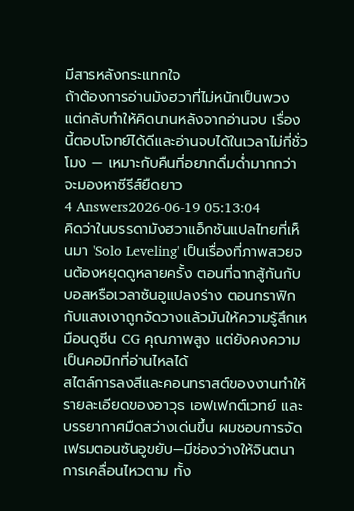มีสารหลังกระแทกใจ
ถ้าต้องการอ่านมังฮวาที่ไม่หนักเป็นพวง แต่กลับทำให้คิดนานหลังจากอ่านจบ เรื่องนี้ตอบโจทย์ได้ดีและอ่านจบได้ในเวลาไม่กี่ชั่วโมง — เหมาะกับคืนที่อยากดื่มด่ำมากกว่าจะมองหาซีรีส์ยืดยาว
4 Answers2026-06-19 05:13:04
คิดว่าในบรรดามังฮวาแอ็กชันแปลไทยที่เห็นมา 'Solo Leveling' เป็นเรื่องที่ภาพสวยจนต้องหยุดดูหลายครั้ง ตอนที่ฉากสู้กันกับบอสหรือเวลาซันอูแปลงร่าง ตอนกราฟิกกับแสงเงาถูกจัดวางแล้วมันให้ความรู้สึกเหมือนดูซีน CG คุณภาพสูง แต่ยังคงความเป็นคอมิกที่อ่านไหลได้
สไตล์การลงสีและคอนทราสต์ของงานทำให้รายละเอียดของอาวุธ เอฟเฟกต์เวทย์ และบรรยากาศมืดสว่างเด่นขึ้น ผมชอบการจัดเฟรมตอนซันอูขยับ—มีช่องว่างให้จินตนาการเคลื่อนไหวตาม ทั้ง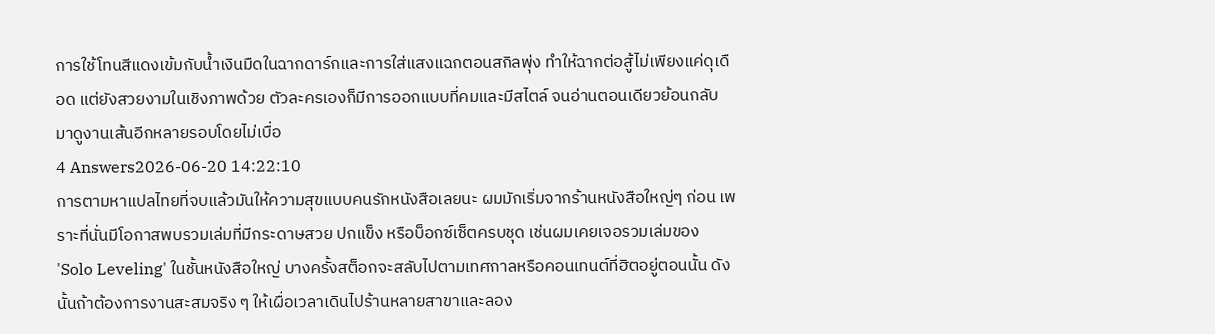การใช้โทนสีแดงเข้มกับน้ำเงินมืดในฉากดาร์กและการใส่แสงแฉกตอนสกิลพุ่ง ทำให้ฉากต่อสู้ไม่เพียงแค่ดุเดือด แต่ยังสวยงามในเชิงภาพด้วย ตัวละครเองก็มีการออกแบบที่คมและมีสไตล์ จนอ่านตอนเดียวย้อนกลับมาดูงานเส้นอีกหลายรอบโดยไม่เบื่อ
4 Answers2026-06-20 14:22:10
การตามหาแปลไทยที่จบแล้วมันให้ความสุขแบบคนรักหนังสือเลยนะ ผมมักเริ่มจากร้านหนังสือใหญ่ๆ ก่อน เพราะที่นั่นมีโอกาสพบรวมเล่มที่มีกระดาษสวย ปกแข็ง หรือบ็อกซ์เซ็ตครบชุด เช่นผมเคยเจอรวมเล่มของ 'Solo Leveling' ในชั้นหนังสือใหญ่ บางครั้งสต็อกจะสลับไปตามเทศกาลหรือคอนเทนต์ที่ฮิตอยู่ตอนนั้น ดังนั้นถ้าต้องการงานสะสมจริง ๆ ให้เผื่อเวลาเดินไปร้านหลายสาขาและลอง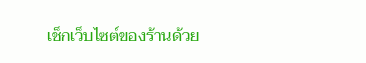เช็กเว็บไซต์ของร้านด้วย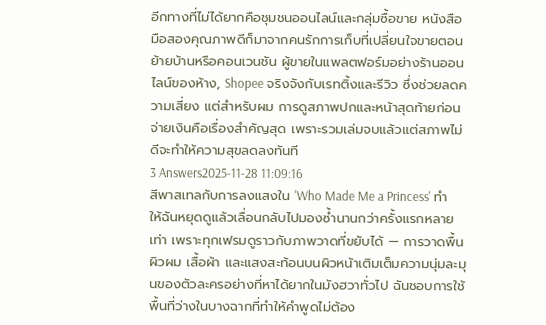อีกทางที่ไม่ได้ยากคือชุมชนออนไลน์และกลุ่มซื้อขาย หนังสือมือสองคุณภาพดีก็มาจากคนรักการเก็บที่เปลี่ยนใจขายตอนย้ายบ้านหรือคอนเวนชัน ผู้ขายในแพลตฟอร์มอย่างร้านออนไลน์ของห้าง, Shopee จริงจังกับเรทติ้งและรีวิว ซึ่งช่วยลดความเสี่ยง แต่สำหรับผม การดูสภาพปกและหน้าสุดท้ายก่อนจ่ายเงินคือเรื่องสำคัญสุด เพราะรวมเล่มจบแล้วแต่สภาพไม่ดีจะทำให้ความสุขลดลงทันที
3 Answers2025-11-28 11:09:16
สีพาสเทลกับการลงแสงใน 'Who Made Me a Princess' ทำให้ฉันหยุดดูแล้วเลื่อนกลับไปมองซ้ำนานกว่าครั้งแรกหลายเท่า เพราะทุกเฟรมดูราวกับภาพวาดที่ขยับได้ — การวาดพื้นผิวผม เสื้อผ้า และแสงสะท้อนบนผิวหน้าเติมเต็มความนุ่มละมุนของตัวละครอย่างที่หาได้ยากในมังฮวาทั่วไป ฉันชอบการใช้พื้นที่ว่างในบางฉากที่ทำให้คำพูดไม่ต้อง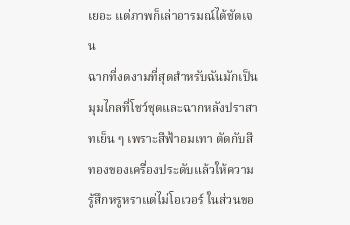เยอะ แต่ภาพก็เล่าอารมณ์ได้ชัดเจน
ฉากที่งดงามที่สุดสำหรับฉันมักเป็นมุมไกลที่โชว์ชุดและฉากหลังปราสาทเย็น ๆ เพราะสีฟ้าอมเทา ตัดกับสีทองของเครื่องประดับแล้วให้ความรู้สึกหรูหราแต่ไม่โอเวอร์ ในส่วนขอ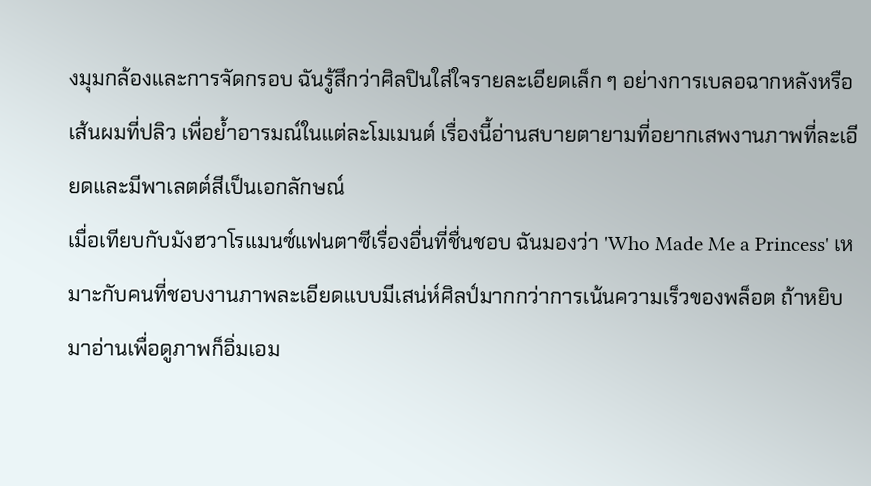งมุมกล้องและการจัดกรอบ ฉันรู้สึกว่าศิลปินใส่ใจรายละเอียดเล็ก ๆ อย่างการเบลอฉากหลังหรือเส้นผมที่ปลิว เพื่อย้ำอารมณ์ในแต่ละโมเมนต์ เรื่องนี้อ่านสบายตายามที่อยากเสพงานภาพที่ละเอียดและมีพาเลตต์สีเป็นเอกลักษณ์
เมื่อเทียบกับมังฮวาโรแมนซ์แฟนตาซีเรื่องอื่นที่ชื่นชอบ ฉันมองว่า 'Who Made Me a Princess' เหมาะกับคนที่ชอบงานภาพละเอียดแบบมีเสน่ห์ศิลป์มากกว่าการเน้นความเร็วของพล็อต ถ้าหยิบมาอ่านเพื่อดูภาพก็อิ่มเอม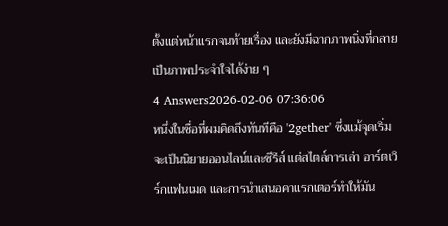ตั้งแต่หน้าแรกจนท้ายเรื่อง และยังมีฉากภาพนิ่งที่กลายเป็นภาพประจำใจได้ง่าย ๆ
4 Answers2026-02-06 07:36:06
หนึ่งในชื่อที่ผมคิดถึงทันทีคือ '2gether' ซึ่งแม้จุดเริ่มจะเป็นนิยายออนไลน์และซีรีส์ แต่สไตล์การเล่า อาร์ตเวิร์กแฟนเมด และการนำเสนอคาแรกเตอร์ทำให้มัน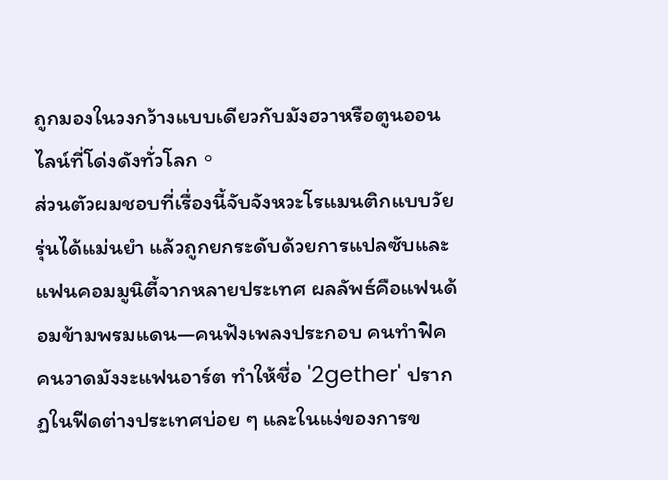ถูกมองในวงกว้างแบบเดียวกับมังฮวาหรือตูนออนไลน์ที่โด่งดังทั่วโลก。
ส่วนตัวผมชอบที่เรื่องนี้จับจังหวะโรแมนติกแบบวัยรุ่นได้แม่นยำ แล้วถูกยกระดับด้วยการแปลซับและแฟนคอมมูนิตี้จากหลายประเทศ ผลลัพธ์คือแฟนด้อมข้ามพรมแดน—คนฟังเพลงประกอบ คนทำฟิค คนวาดมังงะแฟนอาร์ต ทำให้ชื่อ '2gether' ปรากฏในฟีดต่างประเทศบ่อย ๆ และในแง่ของการข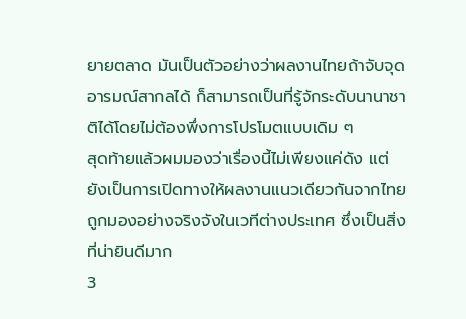ยายตลาด มันเป็นตัวอย่างว่าผลงานไทยถ้าจับจุดอารมณ์สากลได้ ก็สามารถเป็นที่รู้จักระดับนานาชาติได้โดยไม่ต้องพึ่งการโปรโมตแบบเดิม ๆ
สุดท้ายแล้วผมมองว่าเรื่องนี้ไม่เพียงแค่ดัง แต่ยังเป็นการเปิดทางให้ผลงานแนวเดียวกันจากไทยถูกมองอย่างจริงจังในเวทีต่างประเทศ ซึ่งเป็นสิ่งที่น่ายินดีมาก
3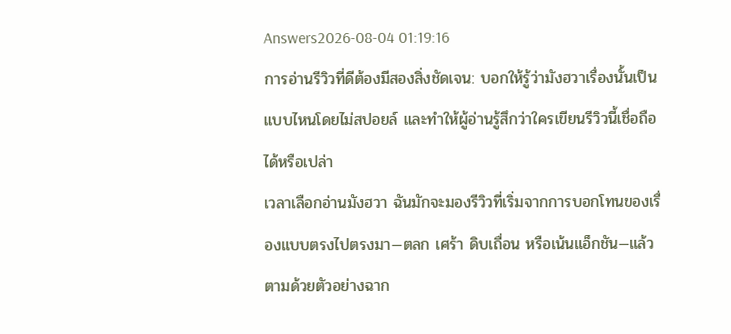Answers2026-08-04 01:19:16
การอ่านรีวิวที่ดีต้องมีสองสิ่งชัดเจน: บอกให้รู้ว่ามังฮวาเรื่องนั้นเป็นแบบไหนโดยไม่สปอยล์ และทำให้ผู้อ่านรู้สึกว่าใครเขียนรีวิวนี้เชื่อถือได้หรือเปล่า
เวลาเลือกอ่านมังฮวา ฉันมักจะมองรีวิวที่เริ่มจากการบอกโทนของเรื่องแบบตรงไปตรงมา—ตลก เศร้า ดิบเถื่อน หรือเน้นแอ็กชัน—แล้วตามด้วยตัวอย่างฉาก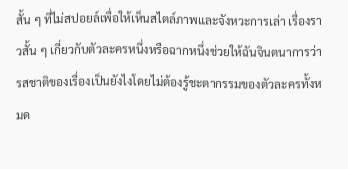สั้น ๆ ที่ไม่สปอยล์เพื่อให้เห็นสไตล์ภาพและจังหวะการเล่า เรื่องราวสั้น ๆ เกี่ยวกับตัวละครหนึ่งหรือฉากหนึ่งช่วยให้ฉันจินตนาการว่ารสชาติของเรื่องเป็นยังไงโดยไม่ต้องรู้ชะตากรรมของตัวละครทั้งหมด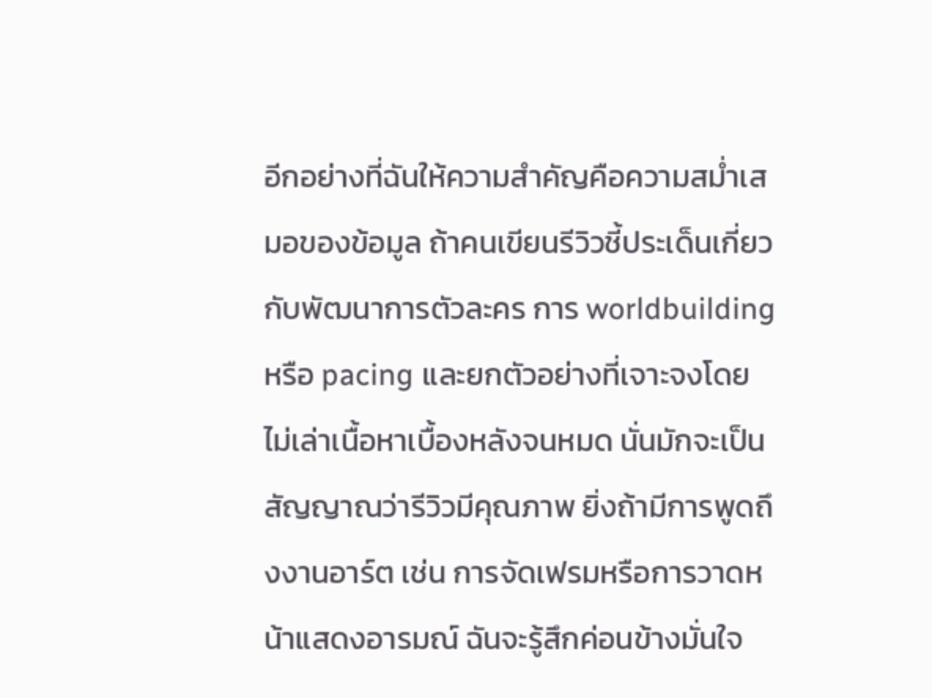อีกอย่างที่ฉันให้ความสำคัญคือความสม่ำเสมอของข้อมูล ถ้าคนเขียนรีวิวชี้ประเด็นเกี่ยวกับพัฒนาการตัวละคร การ worldbuilding หรือ pacing และยกตัวอย่างที่เจาะจงโดยไม่เล่าเนื้อหาเบื้องหลังจนหมด นั่นมักจะเป็นสัญญาณว่ารีวิวมีคุณภาพ ยิ่งถ้ามีการพูดถึงงานอาร์ต เช่น การจัดเฟรมหรือการวาดหน้าแสดงอารมณ์ ฉันจะรู้สึกค่อนข้างมั่นใจ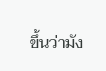ขึ้นว่ามัง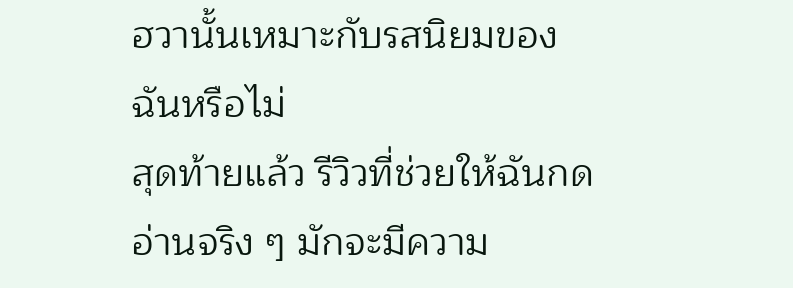ฮวานั้นเหมาะกับรสนิยมของฉันหรือไม่
สุดท้ายแล้ว รีวิวที่ช่วยให้ฉันกดอ่านจริง ๆ มักจะมีความ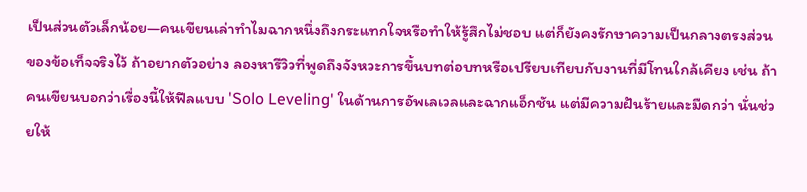เป็นส่วนตัวเล็กน้อย—คนเขียนเล่าทำไมฉากหนึ่งถึงกระแทกใจหรือทำให้รู้สึกไม่ชอบ แต่ก็ยังคงรักษาความเป็นกลางตรงส่วนของข้อเท็จจริงไว้ ถ้าอยากตัวอย่าง ลองหารีวิวที่พูดถึงจังหวะการขึ้นบทต่อบทหรือเปรียบเทียบกับงานที่มีโทนใกล้เคียง เช่น ถ้าคนเขียนบอกว่าเรื่องนี้ให้ฟีลแบบ 'Solo Leveling' ในด้านการอัพเลเวลและฉากแอ็กชัน แต่มีความฝันร้ายและมืดกว่า นั่นช่วยให้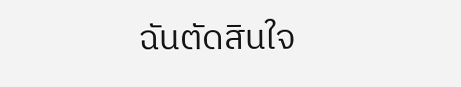ฉันตัดสินใจ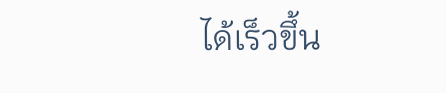ได้เร็วขึ้น